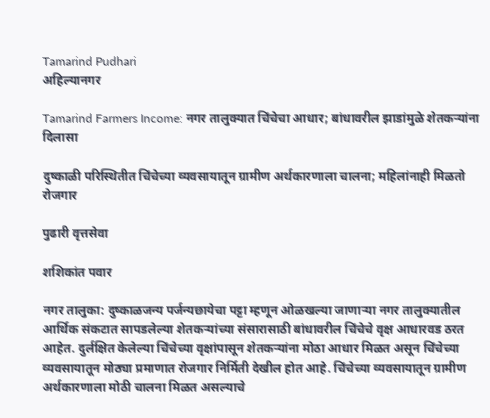Tamarind Pudhari
अहिल्यानगर

Tamarind Farmers Income: नगर तालुक्यात चिंचेचा आधार; बांधावरील झाडांमुळे शेतकऱ्यांना दिलासा

दुष्काळी परिस्थितीत चिंचेच्या व्यवसायातून ग्रामीण अर्थकारणाला चालना; महिलांनाही मिळतो रोजगार

पुढारी वृत्तसेवा

शशिकांत पवार

नगर तालुका: दुष्काळजन्य पर्जन्यछायेचा पट्टा म्हणून ओळखल्या जाणाऱ्या नगर तालुक्यातील आर्थिक संकटात सापडलेल्या शेतकऱ्यांच्या संसारासाठी बांधावरील चिंचेचे वृक्ष आधारवड ठरत आहेत. दुर्लक्षित केलेल्या चिंचेच्या वृक्षांपासून शेतकऱ्यांना मोठा आधार मिळत असून चिंचेच्या व्यवसायातून मोठ्या प्रमाणात रोजगार निर्मिती देखील होत आहे. चिंचेच्या व्यवसायातून ग्रामीण अर्थकारणाला मोठी चालना मिळत असल्याचे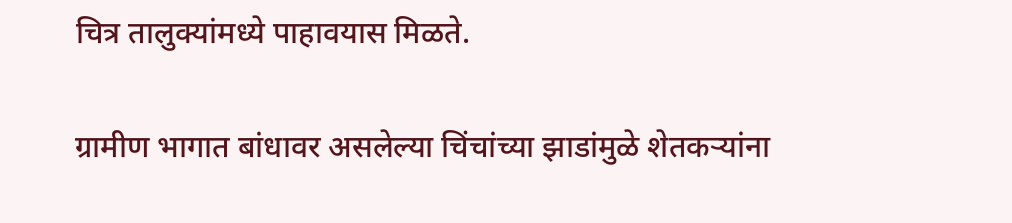चित्र तालुक्यांमध्ये पाहावयास मिळते.

ग्रामीण भागात बांधावर असलेल्या चिंचांच्या झाडांमुळे शेतकऱ्यांना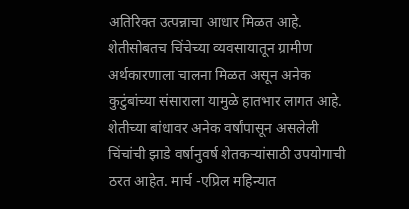अतिरिक्त उत्पन्नाचा आधार मिळत आहे. शेतीसोबतच चिंचेच्या व्यवसायातून ग्रामीण अर्थकारणाला चालना मिळत असून अनेक कुटुंबांच्या संसाराला यामुळे हातभार लागत आहे. शेतीच्या बांधावर अनेक वर्षांपासून असलेली चिंचांची झाडे वर्षानुवर्ष शेतकऱ्यांसाठी उपयोगाची ठरत आहेत. मार्च -एप्रिल महिन्यात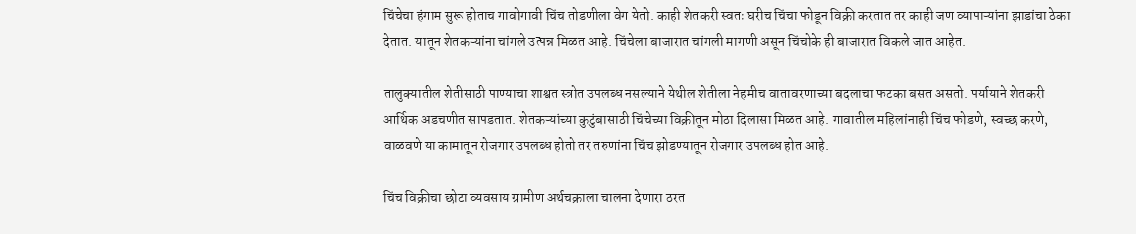चिंचेचा हंगाम सुरू होताच गावोगावी चिंच तोडणीला वेग येतो. काही शेतकरी स्वतः घरीच चिंचा फोडून विक्री करतात तर काही जण व्यापाऱ्यांना झाडांचा ठेका देतात. यातून शेतकऱ्यांना चांगले उत्पन्न मिळत आहे. चिंचेला बाजारात चांगली मागणी असून चिंचोके ही बाजारात विकले जात आहेत.

तालुक्यातील शेतीसाठी पाण्याचा शाश्वत स्त्रोत उपलब्ध नसल्याने येथील शेतीला नेहमीच वातावरणाच्या बदलाचा फटका बसत असतो. पर्यायाने शेतकरी आर्थिक अडचणीत सापडतात. शेतकऱ्यांच्या कुटुंबासाठी चिंचेच्या विक्रीतून मोठा दिलासा मिळत आहे. गावातील महिलांनाही चिंच फोडणे, स्वच्छ करणे, वाळवणे या कामातून रोजगार उपलब्ध होतो तर तरुणांना चिंच झोडण्यातून रोजगार उपलब्ध होत आहे.

चिंच विक्रीचा छोटा व्यवसाय ग्रामीण अर्थचक्राला चालना देणारा ठरत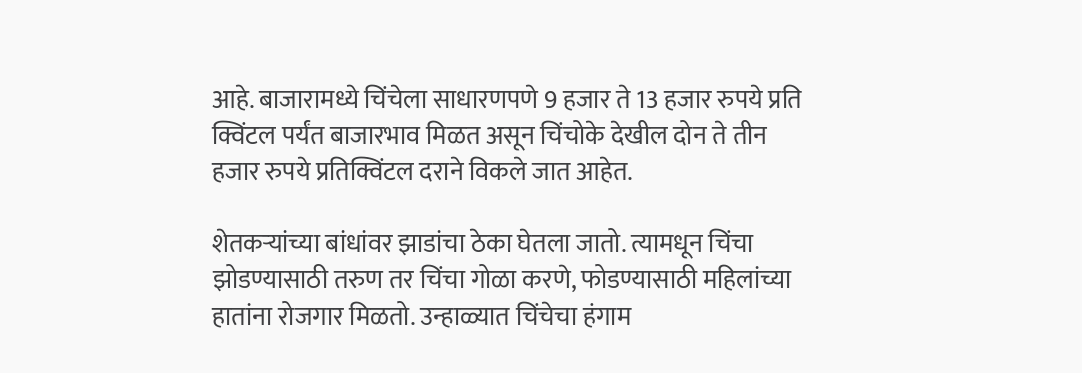आहे. बाजारामध्ये चिंचेला साधारणपणे 9 हजार ते 13 हजार रुपये प्रति क्विंटल पर्यंत बाजारभाव मिळत असून चिंचोके देखील दोन ते तीन हजार रुपये प्रतिक्विंटल दराने विकले जात आहेत.

शेतकऱ्यांच्या बांधांवर झाडांचा ठेका घेतला जातो. त्यामधून चिंचा झोडण्यासाठी तरुण तर चिंचा गोळा करणे, फोडण्यासाठी महिलांच्या हातांना रोजगार मिळतो. उन्हाळ्यात चिंचेचा हंगाम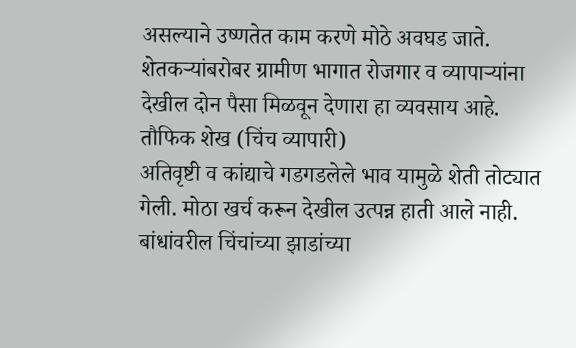असल्याने उष्णतेत काम करणे मोठे अवघड जाते. शेतकऱ्यांबरोबर ग्रामीण भागात रोजगार व व्यापाऱ्यांना देखील दोन पैसा मिळवून देणारा हा व्यवसाय आहे.
तौफिक शेख (चिंच व्यापारी)
अतिवृष्टी व कांद्याचे गडगडलेले भाव यामुळे शेती तोट्यात गेली. मोठा खर्च करून देखील उत्पन्न हाती आले नाही. बांधांवरील चिंचांच्या झाडांच्या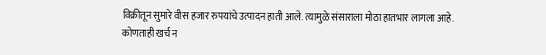विक्रीतून सुमारे वीस हजार रुपयांचे उत्पादन हाती आले. त्यामुळे संसाराला मोठा हातभार लागला आहे. कोणताही खर्च न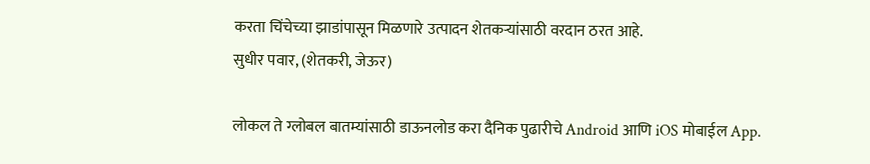करता चिंचेच्या झाडांपासून मिळणारे उत्पादन शेतकऱ्यांसाठी वरदान ठरत आहे.
सुधीर पवार, (शेतकरी, जेऊर)

लोकल ते ग्लोबल बातम्यांसाठी डाऊनलोड करा दैनिक पुढारीचे Android आणि iOS मोबाईल App.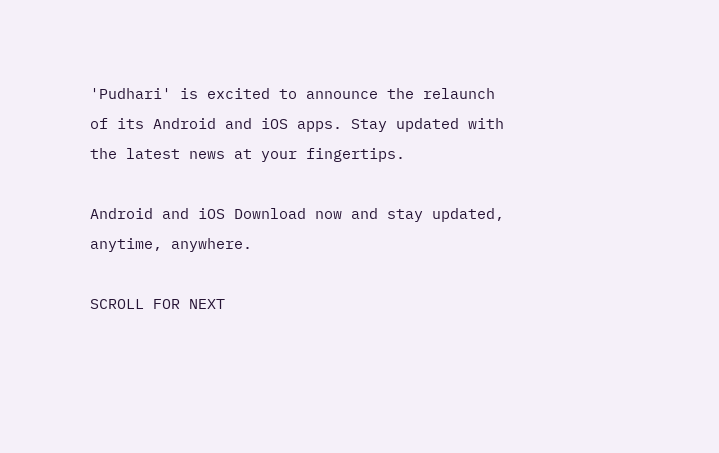'Pudhari' is excited to announce the relaunch of its Android and iOS apps. Stay updated with the latest news at your fingertips.

Android and iOS Download now and stay updated, anytime, anywhere.

SCROLL FOR NEXT